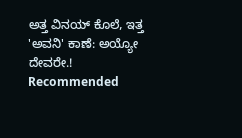ಅತ್ತ ವಿನಯ್ ಕೊಲೆ, ಇತ್ತ 'ಅವನಿ' ಕಾಣೆ: ಅಯ್ಯೋ ದೇವರೇ.!
Recommended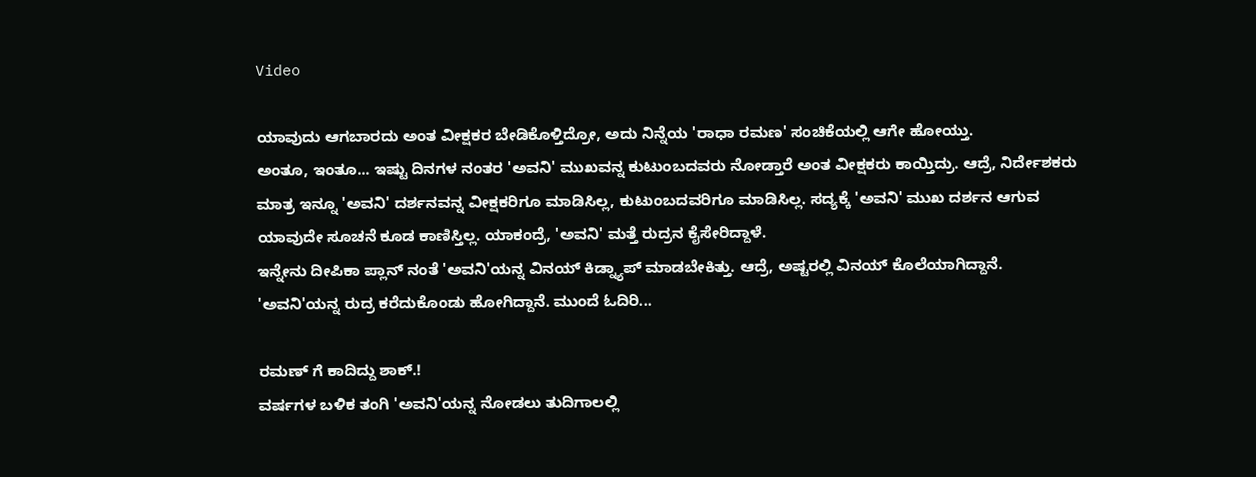Video

ಯಾವುದು ಆಗಬಾರದು ಅಂತ ವೀಕ್ಷಕರ ಬೇಡಿಕೊಳ್ತಿದ್ರೋ, ಅದು ನಿನ್ನೆಯ 'ರಾಧಾ ರಮಣ' ಸಂಚಿಕೆಯಲ್ಲಿ ಆಗೇ ಹೋಯ್ತು.
ಅಂತೂ, ಇಂತೂ... ಇಷ್ಟು ದಿನಗಳ ನಂತರ 'ಅವನಿ' ಮುಖವನ್ನ ಕುಟುಂಬದವರು ನೋಡ್ತಾರೆ ಅಂತ ವೀಕ್ಷಕರು ಕಾಯ್ತಿದ್ರು. ಆದ್ರೆ, ನಿರ್ದೇಶಕರು ಮಾತ್ರ ಇನ್ನೂ 'ಅವನಿ' ದರ್ಶನವನ್ನ ವೀಕ್ಷಕರಿಗೂ ಮಾಡಿಸಿಲ್ಲ, ಕುಟುಂಬದವರಿಗೂ ಮಾಡಿಸಿಲ್ಲ. ಸದ್ಯಕ್ಕೆ 'ಅವನಿ' ಮುಖ ದರ್ಶನ ಆಗುವ ಯಾವುದೇ ಸೂಚನೆ ಕೂಡ ಕಾಣಿಸ್ತಿಲ್ಲ. ಯಾಕಂದ್ರೆ, 'ಅವನಿ' ಮತ್ತೆ ರುದ್ರನ ಕೈಸೇರಿದ್ದಾಳೆ.
ಇನ್ನೇನು ದೀಪಿಕಾ ಪ್ಲಾನ್ ನಂತೆ 'ಅವನಿ'ಯನ್ನ ವಿನಯ್ ಕಿಡ್ನ್ಯಾಪ್ ಮಾಡಬೇಕಿತ್ತು. ಆದ್ರೆ, ಅಷ್ಟರಲ್ಲಿ ವಿನಯ್ ಕೊಲೆಯಾಗಿದ್ದಾನೆ. 'ಅವನಿ'ಯನ್ನ ರುದ್ರ ಕರೆದುಕೊಂಡು ಹೋಗಿದ್ದಾನೆ. ಮುಂದೆ ಓದಿರಿ...

ರಮಣ್ ಗೆ ಕಾದಿದ್ದು ಶಾಕ್.!
ವರ್ಷಗಳ ಬಳಿಕ ತಂಗಿ 'ಅವನಿ'ಯನ್ನ ನೋಡಲು ತುದಿಗಾಲಲ್ಲಿ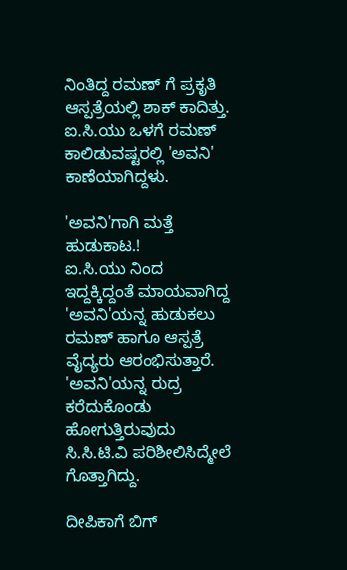ನಿಂತಿದ್ದ ರಮಣ್ ಗೆ ಪ್ರಕೃತಿ ಆಸ್ಪತ್ರೆಯಲ್ಲಿ ಶಾಕ್ ಕಾದಿತ್ತು. ಐ.ಸಿ.ಯು ಒಳಗೆ ರಮಣ್ ಕಾಲಿಡುವಷ್ಟರಲ್ಲಿ 'ಅವನಿ' ಕಾಣೆಯಾಗಿದ್ದಳು.

'ಅವನಿ'ಗಾಗಿ ಮತ್ತೆ ಹುಡುಕಾಟ.!
ಐ.ಸಿ.ಯು ನಿಂದ ಇದ್ದಕ್ಕಿದ್ದಂತೆ ಮಾಯವಾಗಿದ್ದ 'ಅವನಿ'ಯನ್ನ ಹುಡುಕಲು ರಮಣ್ ಹಾಗೂ ಆಸ್ಪತ್ರೆ ವೈದ್ಯರು ಆರಂಭಿಸುತ್ತಾರೆ. 'ಅವನಿ'ಯನ್ನ ರುದ್ರ ಕರೆದುಕೊಂಡು ಹೋಗುತ್ತಿರುವುದು ಸಿ.ಸಿ.ಟಿ.ವಿ ಪರಿಶೀಲಿಸಿದ್ಮೇಲೆ ಗೊತ್ತಾಗಿದ್ದು.

ದೀಪಿಕಾಗೆ ಬಿಗ್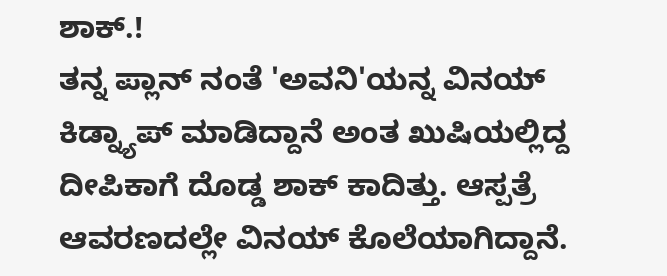ಶಾಕ್.!
ತನ್ನ ಪ್ಲಾನ್ ನಂತೆ 'ಅವನಿ'ಯನ್ನ ವಿನಯ್ ಕಿಡ್ನ್ಯಾಪ್ ಮಾಡಿದ್ದಾನೆ ಅಂತ ಖುಷಿಯಲ್ಲಿದ್ದ ದೀಪಿಕಾಗೆ ದೊಡ್ಡ ಶಾಕ್ ಕಾದಿತ್ತು. ಆಸ್ಪತ್ರೆ ಆವರಣದಲ್ಲೇ ವಿನಯ್ ಕೊಲೆಯಾಗಿದ್ದಾನೆ.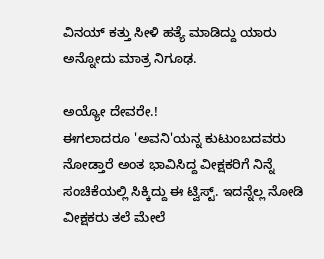ವಿನಯ್ ಕತ್ತು ಸೀಳಿ ಹತ್ಯೆ ಮಾಡಿದ್ದು ಯಾರು ಅನ್ನೋದು ಮಾತ್ರ ನಿಗೂಢ.

ಅಯ್ಯೋ ದೇವರೇ.!
ಈಗಲಾದರೂ 'ಅವನಿ'ಯನ್ನ ಕುಟುಂಬದವರು ನೋಡ್ತಾರೆ ಅಂತ ಭಾವಿಸಿದ್ದ ವೀಕ್ಷಕರಿಗೆ ನಿನ್ನೆ ಸಂಚಿಕೆಯಲ್ಲಿ ಸಿಕ್ಕಿದ್ದು ಈ ಟ್ವಿಸ್ಟ್. ಇದನ್ನೆಲ್ಲ ನೋಡಿ ವೀಕ್ಷಕರು ತಲೆ ಮೇಲೆ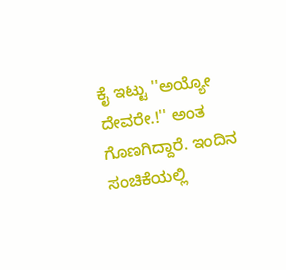ಕೈ ಇಟ್ಟು ''ಅಯ್ಯೋ ದೇವರೇ.!'' ಅಂತ ಗೊಣಗಿದ್ದಾರೆ. ಇಂದಿನ ಸಂಚಿಕೆಯಲ್ಲಿ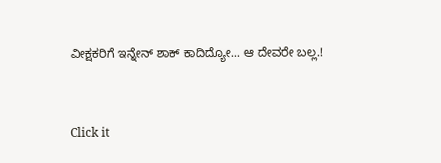ವೀಕ್ಷಕರಿಗೆ ಇನ್ನೇನ್ ಶಾಕ್ ಕಾದಿದ್ಯೋ... ಆ ದೇವರೇ ಬಲ್ಲ.!


Click it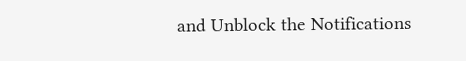and Unblock the Notifications